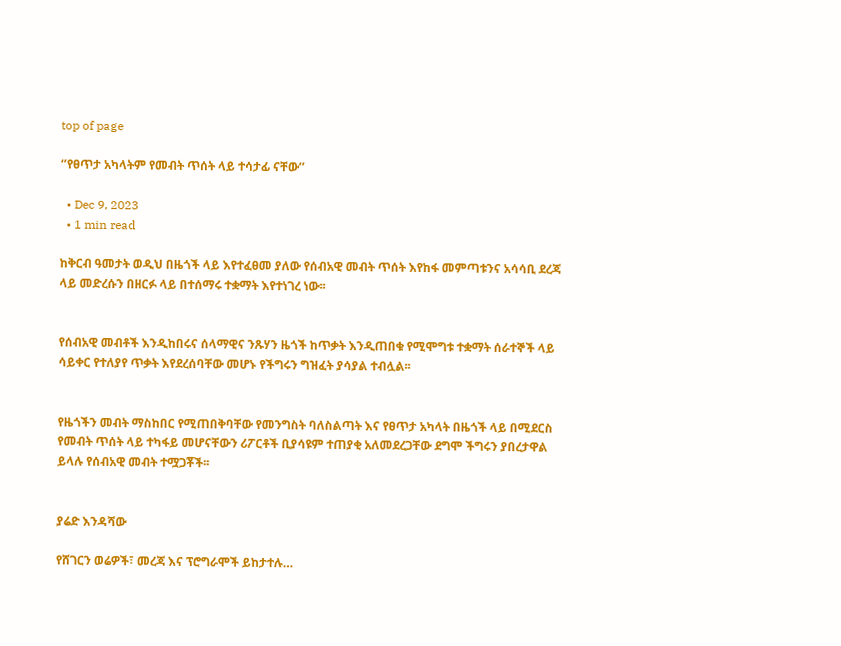top of page

‘’የፀጥታ አካላትም የመብት ጥሰት ላይ ተሳታፊ ናቸው’’

  • Dec 9, 2023
  • 1 min read

ከቅርብ ዓመታት ወዲህ በዜጎች ላይ እየተፈፀመ ያለው የሰብአዊ መብት ጥሰት እየከፋ መምጣቱንና አሳሳቢ ደረጃ ላይ መድረሱን በዘርፉ ላይ በተሰማሩ ተቋማት እየተነገረ ነው፡፡


የሰብአዊ መብቶች እንዲከበሩና ሰላማዊና ንጹሃን ዜጎች ከጥቃት እንዲጠበቁ የሚሞግቱ ተቋማት ሰራተኞች ላይ ሳይቀር የተለያየ ጥቃት እየደረሰባቸው መሆኑ የችግሩን ግዝፈት ያሳያል ተብሏል፡፡


የዜጎችን መብት ማስከበር የሚጠበቅባቸው የመንግስት ባለስልጣት እና የፀጥታ አካላት በዜጎች ላይ በሚደርስ የመብት ጥሰት ላይ ተካፋይ መሆናቸውን ሪፖርቶች ቢያሳዩም ተጠያቂ አለመደረጋቸው ደግሞ ችግሩን ያበረታዋል ይላሉ የሰብአዊ መብት ተሟጋቾች፡፡


ያሬድ እንዳሻው

የሸገርን ወሬዎች፣ መረጃ እና ፕሮግራሞች ይከታተሉ…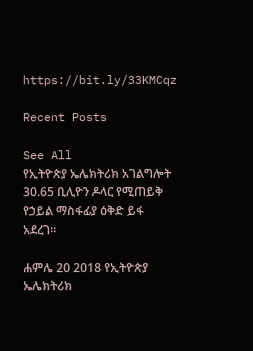https://bit.ly/33KMCqz

Recent Posts

See All
የኢትዮጵያ ኤሌክትሪክ አገልግሎት 30.65 ቢሊዮን ዶላር የሚጠይቅ የኃይል ማስፋፊያ ዕቅድ ይፋ አደረገ።

ሐምሌ 20 2018 የኢትዮጵያ ኤሌክትሪክ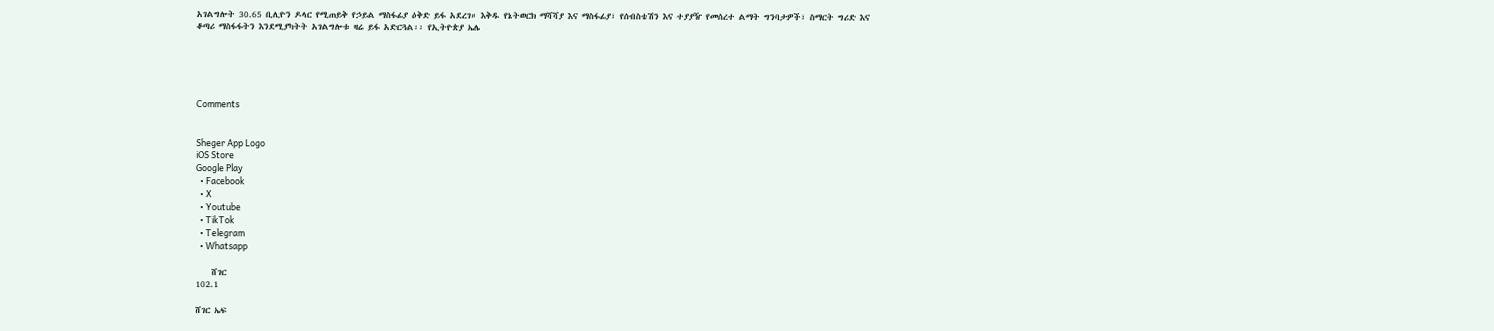አገልግሎት 30.65 ቢሊዮን ዶላር የሚጠይቅ የኃይል ማስፋፊያ ዕቅድ ይፋ አደረገ። እቅዱ የኔትወርክ ማሻሻያ እና ማስፋፊያ፣ የሰብስቴሽን እና ተያያዥ የመሰረተ ልማት ግንባታዎች፣ ስማርት ግሪድ እና ቆጣሪ ማስፋፋትን እንደሚያካትት አገልግሎቱ ዛሬ ይፋ አድርጓል፡፡ የኢትዮጵያ ኤሌ





Comments


Sheger App Logo
iOS Store
Google Play
  • Facebook
  • X
  • Youtube
  • TikTok
  • Telegram
  • Whatsapp

    ሸገር
102.1

ሸገር ኤፍ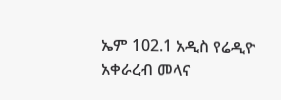ኤም 102.1 አዲስ የሬዲዮ አቀራረብ መላና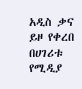አዲስ ቃና ይዞ የቀረበ በሀገሪቱ የሚዲያ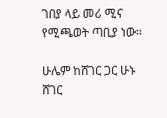ገበያ ላይ መሪ ሚና የሚጫወት ጣቢያ ነው፡፡

ሁሌም ከሸገር ጋር ሁኑ
ሸገር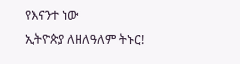የእናንተ ነው
ኢትዮጵያ ለዘለዓለም ትኑር!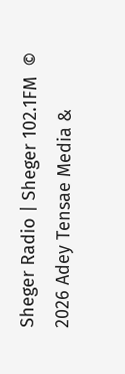Sheger Radio | Sheger 102.1FM  © 2026 Adey Tensae Media &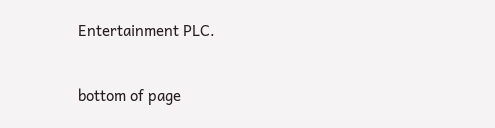Entertainment PLC.

bottom of page